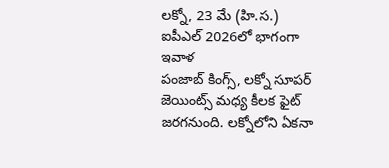లక్నో, 23 మే (హి.స.)
ఐపీఎల్ 2026లో భాగంగా ఇవాళ
పంజాబ్ కింగ్స్, లక్నో సూపర్ జెయింట్స్ మధ్య కీలక ఫైట్ జరగనుంది. లక్నోలోని ఏకనా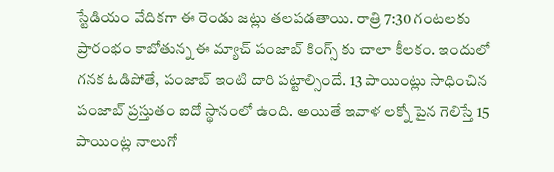స్టేడియం వేదికగా ఈ రెండు జట్లు తలపడతాయి. రాత్రి 7:30 గంటలకు ప్రారంభం కాబోతున్న ఈ మ్యాచ్ పంజాబ్ కింగ్స్ కు చాలా కీలకం. ఇందులో గనక ఓడిపోతే, పంజాబ్ ఇంటి దారి పట్టాల్సిందే. 13 పాయింట్లు సాధించిన పంజాబ్ ప్రస్తుతం ఐదో స్థానంలో ఉంది. అయితే ఇవాళ లక్నో పైన గెలిస్తే 15 పాయింట్ల నాలుగో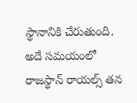స్థానానికి చేరుతుంది. అదే సమయంలో రాజస్థాన్ రాయల్స్ తన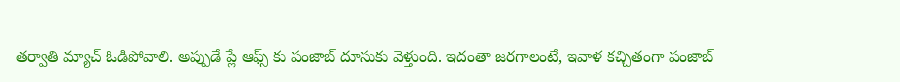తర్వాతి మ్యాచ్ ఓడిపోవాలి. అప్పుడే ప్లే ఆఫ్స్ కు పంజాబ్ దూసుకు వెళ్తుంది. ఇదంతా జరగాలంటే, ఇవాళ కచ్చితంగా పంజాబ్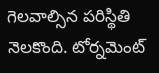గెలవాల్సిన పరిస్థితి నెలకొంది. టోర్నమెంట్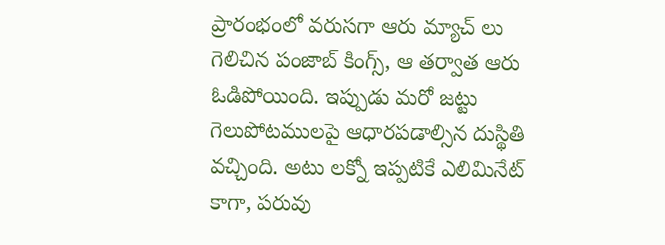ప్రారంభంలో వరుసగా ఆరు మ్యాచ్ లు గెలిచిన పంజాబ్ కింగ్స్, ఆ తర్వాత ఆరు ఓడిపోయింది. ఇప్పుడు మరో జట్టు గెలుపోటములపై ఆధారపడాల్సిన దుస్థితి వచ్చింది. అటు లక్నో ఇప్పటికే ఎలిమినేట్ కాగా, పరువు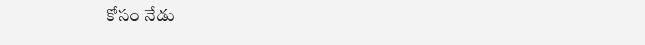కోసం నేడు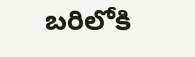బరిలోకి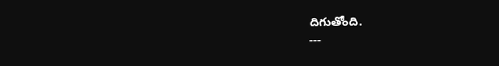దిగుతోంది.
---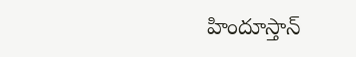హిందూస్తాన్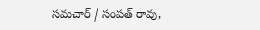సమచార్ / సంపత్ రావు,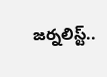జర్నలిస్ట్..